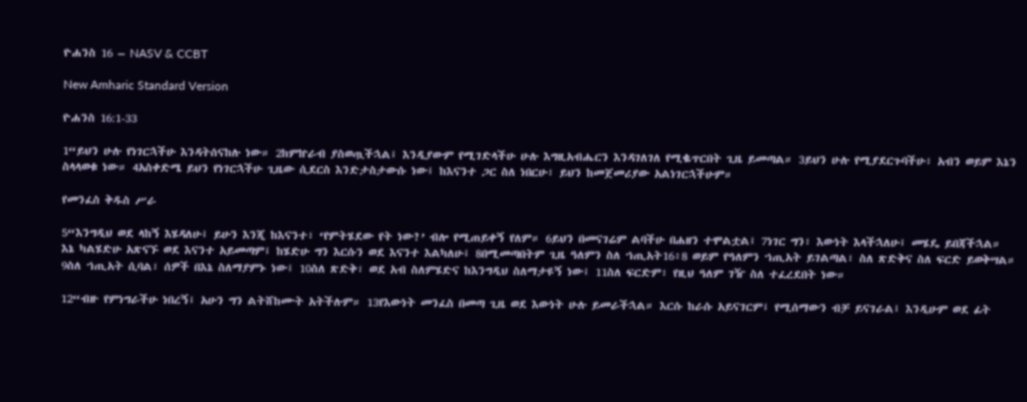ዮሐንስ 16 – NASV & CCBT

New Amharic Standard Version

ዮሐንስ 16:1-33

1“ይህን ሁሉ የነገርኋችሁ እንዳትሰናከሉ ነው። 2ከምኵራብ ያስወጧችኋል፤ እንዲያውም የሚገድላችሁ ሁሉ እግዚአብሔርን እንዳገለገለ የሚቈጥርበት ጊዜ ይመጣል። 3ይህን ሁሉ የሚያደርጉባችሁ፣ አብን ወይም እኔን ስላላወቁ ነው። 4አስቀድሜ ይህን የነገርኋችሁ ጊዜው ሲደርስ እንድታስታውሱ ነው፤ ከእናንተ ጋር ስለ ነበርሁ፣ ይህን ከመጀመሪያው አልነገርኋችሁም።

የመንፈስ ቅዱስ ሥራ

5“እንግዲህ ወደ ላከኝ እሄዳለሁ፤ ይሁን እንጂ ከእናንተ፣ ‘የምትሄደው የት ነው?’ ብሎ የሚጠይቀኝ የለም። 6ይህን በመናገሬም ልባችሁ በሐዘን ተሞልቷል፤ 7ነገር ግን፣ እውነት እላችኋለሁ፤ መሄዴ ይበጃችኋል። እኔ ካልሄድሁ አጽናኙ ወደ እናንተ አይመጣም፤ ከሄድሁ ግን እርሱን ወደ እናንተ እልካለሁ፤ 8በሚመጣበትም ጊዜ ዓለምን ስለ ኀጢአት16፥8 ወይም የዓለምን ኀጢአት ይገልጣል፣ ስለ ጽድቅና ስለ ፍርድ ይወቅሣል። 9ስለ ኀጢአት ሲባል፣ ሰዎች በእኔ ስለማያምኑ ነው፤ 10ስለ ጽድቅ፣ ወደ አብ ስለምሄድና ከእንግዲህ ስለማታዩኝ ነው፤ 11ስለ ፍርድም፣ የዚህ ዓለም ገዥ ስለ ተፈረደበት ነው።

12“ብዙ የምነግራችሁ ነበረኝ፤ አሁን ግን ልትሸከሙት አትችሉም። 13የእውነት መንፈስ በመጣ ጊዜ ወደ እውነት ሁሉ ይመራችኋል። እርሱ ከራሱ አይናገርም፤ የሚሰማውን ብቻ ይናገራል፤ እንዲሁም ወደ ፊት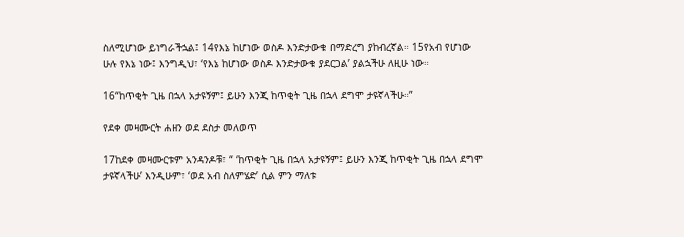ስለሚሆነው ይነግራችኋል፤ 14የእኔ ከሆነው ወስዶ እንድታውቁ በማድረግ ያከብረኛል። 15የአብ የሆነው ሁሉ የእኔ ነው፤ እንግዲህ፣ ‘የእኔ ከሆነው ወስዶ እንድታውቁ ያደርጋል’ ያልኋችሁ ለዚሁ ነው።

16“ከጥቂት ጊዜ በኋላ አታዩኝም፤ ይሁን እንጂ ከጥቂት ጊዜ በኋላ ደግሞ ታዩኛላችሁ።”

የደቀ መዛሙርት ሐዘን ወደ ደስታ መለወጥ

17ከደቀ መዛሙርቱም አንዳንዶቹ፣ “ ‘ከጥቂት ጊዜ በኋላ አታዩኝም፤ ይሁን እንጂ ከጥቂት ጊዜ በኋላ ደግሞ ታዩኛላችሁ’ እንዲሁም፣ ‘ወደ አብ ስለምሄድ’ ሲል ምን ማለቱ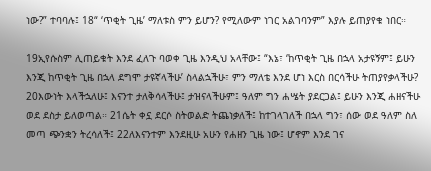ነው?” ተባባሉ፤ 18“ ‘ጥቂት ጊዜ’ ማለቱስ ምን ይሆን? የሚለውም ነገር አልገባንም” እያሉ ይጠያየቁ ነበር።

19ኢየሱስም ሊጠይቁት እንደ ፈለጉ ባወቀ ጊዜ እንዲህ አላቸው፤ “እኔ፣ ‘ከጥቂት ጊዜ በኋላ አታዩኝም፤ ይሁን እንጂ ከጥቂት ጊዜ በኋላ ደግሞ ታዩኛላችሁ’ ስላልኋችሁ፣ ምን ማለቴ እንደ ሆነ እርስ በርሳችሁ ትጠያየቃላችሁ? 20እውነት እላችኋለሁ፤ እናንተ ታለቅሳላችሁ፤ ታዝናላችሁም፤ ዓለም ግን ሐሤት ያደርጋል፤ ይሁን እንጂ ሐዘናችሁ ወደ ደስታ ይለወጣል። 21ሴት ቀኗ ደርሶ ስትወልድ ትጨነቃለች፤ ከተገላገለች በኋላ ግን፣ ሰው ወደ ዓለም ስለ መጣ ጭንቋን ትረሳለች፤ 22ለእናንተም እንደዚሁ አሁን የሐዘን ጊዜ ነው፤ ሆኖም እንደ ገና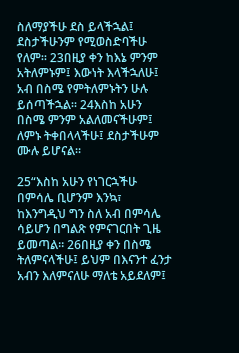ስለማያችሁ ደስ ይላችኋል፤ ደስታችሁንም የሚወስድባችሁ የለም። 23በዚያ ቀን ከእኔ ምንም አትለምኑም፤ እውነት እላችኋለሁ፤ አብ በስሜ የምትለምኑትን ሁሉ ይሰጣችኋል። 24እስከ አሁን በስሜ ምንም አልለመናችሁም፤ ለምኑ ትቀበላላችሁ፤ ደስታችሁም ሙሉ ይሆናል።

25“እስከ አሁን የነገርኋችሁ በምሳሌ ቢሆንም እንኳ፣ ከእንግዲህ ግን ስለ አብ በምሳሌ ሳይሆን በግልጽ የምናገርበት ጊዜ ይመጣል። 26በዚያ ቀን በስሜ ትለምናላችሁ፤ ይህም በእናንተ ፈንታ አብን እለምናለሁ ማለቴ አይደለም፤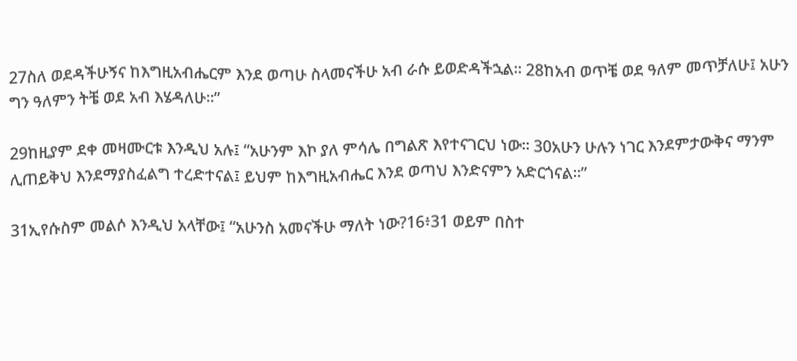27ስለ ወደዳችሁኝና ከእግዚአብሔርም እንደ ወጣሁ ስላመናችሁ አብ ራሱ ይወድዳችኋል። 28ከአብ ወጥቼ ወደ ዓለም መጥቻለሁ፤ አሁን ግን ዓለምን ትቼ ወደ አብ እሄዳለሁ።”

29ከዚያም ደቀ መዛሙርቱ እንዲህ አሉ፤ “አሁንም እኮ ያለ ምሳሌ በግልጽ እየተናገርህ ነው። 30አሁን ሁሉን ነገር እንደምታውቅና ማንም ሊጠይቅህ እንደማያስፈልግ ተረድተናል፤ ይህም ከእግዚአብሔር እንደ ወጣህ እንድናምን አድርጎናል።”

31ኢየሱስም መልሶ እንዲህ አላቸው፤ “አሁንስ አመናችሁ ማለት ነው?16፥31 ወይም በስተ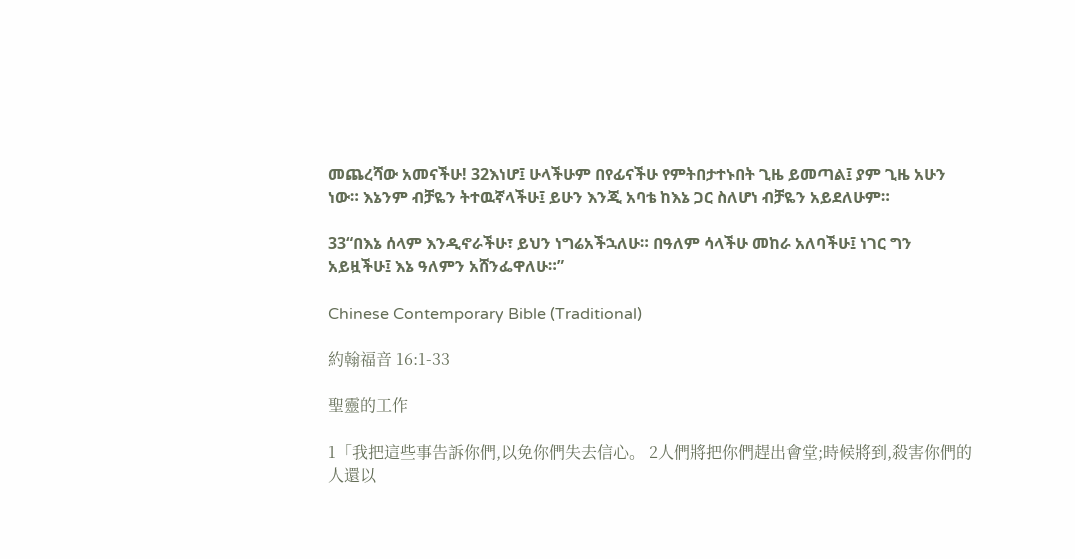መጨረሻው አመናችሁ! 32እነሆ፤ ሁላችሁም በየፊናችሁ የምትበታተኑበት ጊዜ ይመጣል፤ ያም ጊዜ አሁን ነው። እኔንም ብቻዬን ትተዉኛላችሁ፤ ይሁን እንጂ አባቴ ከእኔ ጋር ስለሆነ ብቻዬን አይደለሁም።

33“በእኔ ሰላም እንዲኖራችሁ፣ ይህን ነግሬአችኋለሁ። በዓለም ሳላችሁ መከራ አለባችሁ፤ ነገር ግን አይዟችሁ፤ እኔ ዓለምን አሸንፌዋለሁ።”

Chinese Contemporary Bible (Traditional)

約翰福音 16:1-33

聖靈的工作

1「我把這些事告訴你們,以免你們失去信心。 2人們將把你們趕出會堂;時候將到,殺害你們的人還以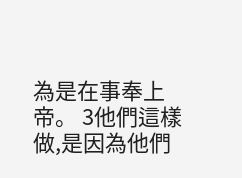為是在事奉上帝。 3他們這樣做,是因為他們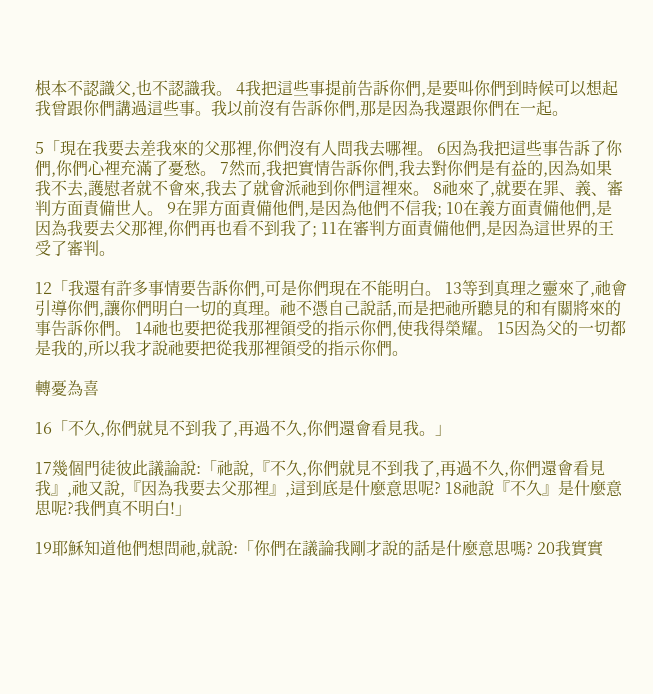根本不認識父,也不認識我。 4我把這些事提前告訴你們,是要叫你們到時候可以想起我曾跟你們講過這些事。我以前沒有告訴你們,那是因為我還跟你們在一起。

5「現在我要去差我來的父那裡,你們沒有人問我去哪裡。 6因為我把這些事告訴了你們,你們心裡充滿了憂愁。 7然而,我把實情告訴你們,我去對你們是有益的,因為如果我不去,護慰者就不會來,我去了就會派祂到你們這裡來。 8祂來了,就要在罪、義、審判方面責備世人。 9在罪方面責備他們,是因為他們不信我; 10在義方面責備他們,是因為我要去父那裡,你們再也看不到我了; 11在審判方面責備他們,是因為這世界的王受了審判。

12「我還有許多事情要告訴你們,可是你們現在不能明白。 13等到真理之靈來了,祂會引導你們,讓你們明白一切的真理。祂不憑自己說話,而是把祂所聽見的和有關將來的事告訴你們。 14祂也要把從我那裡領受的指示你們,使我得榮耀。 15因為父的一切都是我的,所以我才說祂要把從我那裡領受的指示你們。

轉憂為喜

16「不久,你們就見不到我了,再過不久,你們還會看見我。」

17幾個門徒彼此議論說:「祂說,『不久,你們就見不到我了,再過不久,你們還會看見我』,祂又說,『因為我要去父那裡』,這到底是什麼意思呢? 18祂說『不久』是什麼意思呢?我們真不明白!」

19耶穌知道他們想問祂,就說:「你們在議論我剛才說的話是什麼意思嗎? 20我實實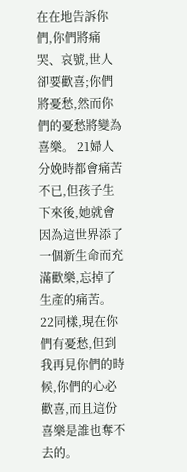在在地告訴你們,你們將痛哭、哀號,世人卻要歡喜;你們將憂愁,然而你們的憂愁將變為喜樂。 21婦人分娩時都會痛苦不已,但孩子生下來後,她就會因為這世界添了一個新生命而充滿歡樂,忘掉了生產的痛苦。 22同樣,現在你們有憂愁,但到我再見你們的時候,你們的心必歡喜,而且這份喜樂是誰也奪不去的。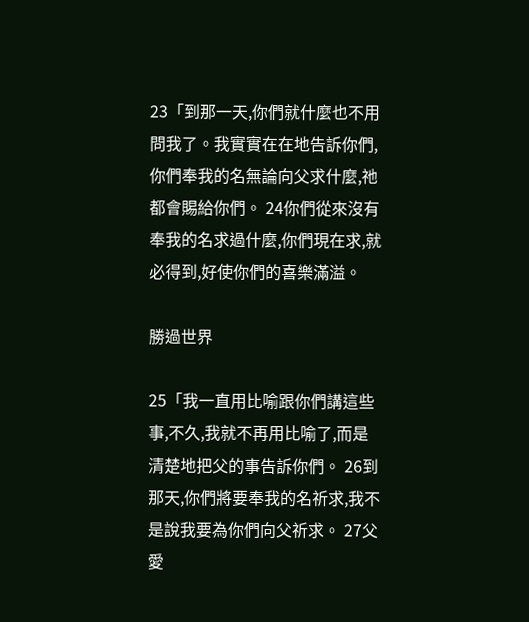23「到那一天,你們就什麼也不用問我了。我實實在在地告訴你們,你們奉我的名無論向父求什麼,祂都會賜給你們。 24你們從來沒有奉我的名求過什麼,你們現在求,就必得到,好使你們的喜樂滿溢。

勝過世界

25「我一直用比喻跟你們講這些事,不久,我就不再用比喻了,而是清楚地把父的事告訴你們。 26到那天,你們將要奉我的名祈求,我不是說我要為你們向父祈求。 27父愛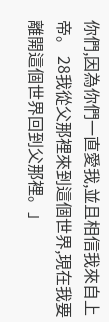你們,因為你們一直愛我,並且相信我來自上帝。 28我從父那裡來到這個世界,現在我要離開這個世界回到父那裡。」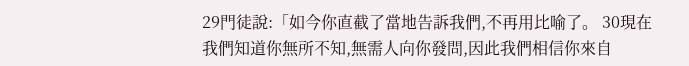29門徒說:「如今你直截了當地告訴我們,不再用比喻了。 30現在我們知道你無所不知,無需人向你發問,因此我們相信你來自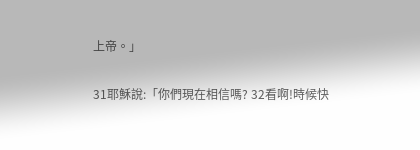上帝。」

31耶穌說:「你們現在相信嗎? 32看啊!時候快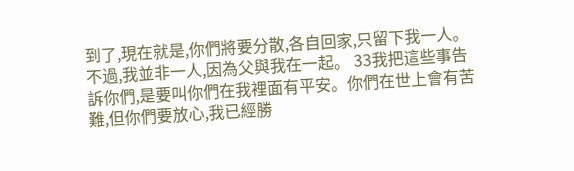到了,現在就是,你們將要分散,各自回家,只留下我一人。不過,我並非一人,因為父與我在一起。 33我把這些事告訴你們,是要叫你們在我裡面有平安。你們在世上會有苦難,但你們要放心,我已經勝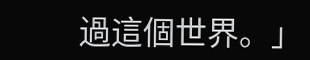過這個世界。」